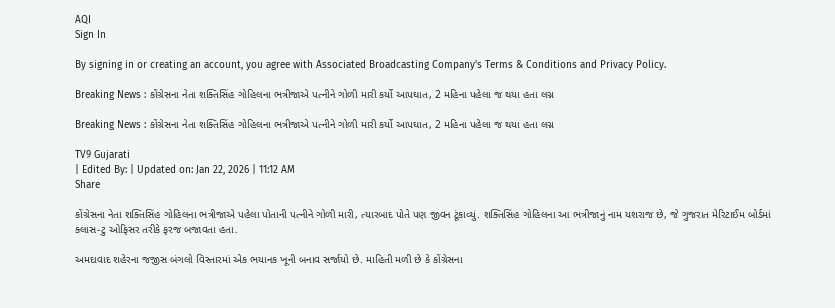AQI
Sign In

By signing in or creating an account, you agree with Associated Broadcasting Company's Terms & Conditions and Privacy Policy.

Breaking News : કોંગ્રેસના નેતા શક્તિસિંહ ગોહિલના ભત્રીજાએ પત્નીને ગોળી મારી કર્યો આપઘાત, 2 મહિના પહેલા જ થયા હતા લગ્ન

Breaking News : કોંગ્રેસના નેતા શક્તિસિંહ ગોહિલના ભત્રીજાએ પત્નીને ગોળી મારી કર્યો આપઘાત, 2 મહિના પહેલા જ થયા હતા લગ્ન

TV9 Gujarati
| Edited By: | Updated on: Jan 22, 2026 | 11:12 AM
Share

કોંગ્રેસના નેતા શક્તિસિંહ ગોહિલના ભત્રીજાએ પહેલા પોતાની પત્નીને ગોળી મારી, ત્યારબાદ પોતે પણ જીવન ટૂંકાવ્યું. શક્તિસિંહ ગોહિલના આ ભત્રીજાનું નામ યશરાજ છે, જે ગુજરાત મેરિટાઈમ બોર્ડમાં ક્લાસ-ટુ ઓફિસર તરીકે ફરજ બજાવતા હતા.

અમદાવાદ શહેરના જજીસ બંગલો વિસ્તારમાં એક ભયાનક ખૂની બનાવ સર્જાયો છે. માહિતી મળી છે કે કોંગ્રેસના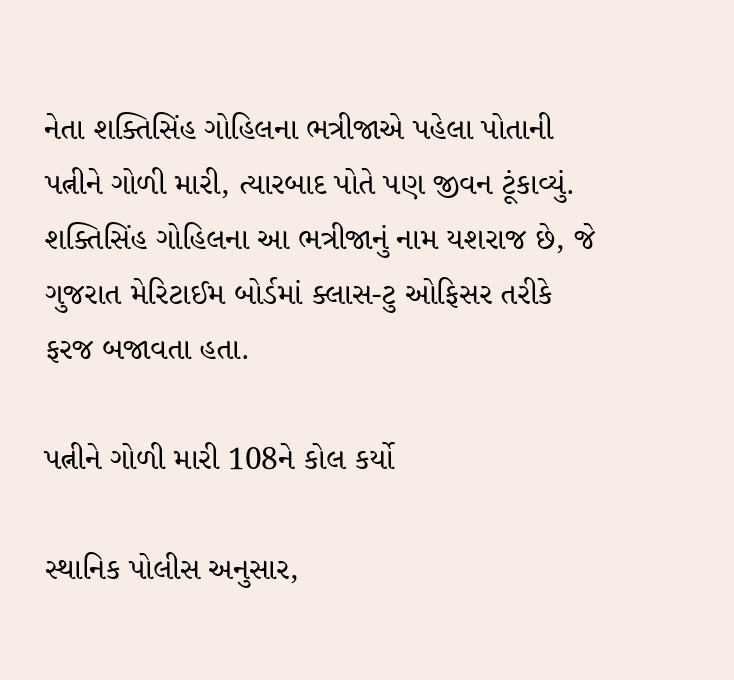નેતા શક્તિસિંહ ગોહિલના ભત્રીજાએ પહેલા પોતાની પત્નીને ગોળી મારી, ત્યારબાદ પોતે પણ જીવન ટૂંકાવ્યું. શક્તિસિંહ ગોહિલના આ ભત્રીજાનું નામ યશરાજ છે, જે ગુજરાત મેરિટાઈમ બોર્ડમાં ક્લાસ-ટુ ઓફિસર તરીકે ફરજ બજાવતા હતા.

પત્નીને ગોળી મારી 108ને કોલ કર્યો

સ્થાનિક પોલીસ અનુસાર,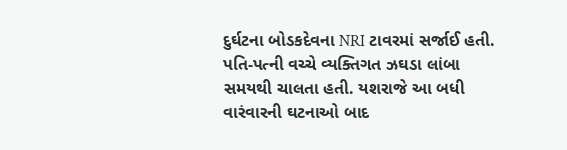દુર્ઘટના બોડકદેવના NRI ટાવરમાં સર્જાઈ હતી. પતિ-પત્ની વચ્ચે વ્યક્તિગત ઝઘડા લાંબા સમયથી ચાલતા હતી. યશરાજે આ બધી વારંવારની ઘટનાઓ બાદ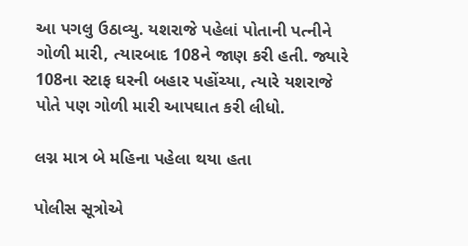આ પગલુ ઉઠાવ્યુ. યશરાજે પહેલાં પોતાની પત્નીને ગોળી મારી, ત્યારબાદ 108ને જાણ કરી હતી. જ્યારે 108ના સ્ટાફ ઘરની બહાર પહોંચ્યા, ત્યારે યશરાજે પોતે પણ ગોળી મારી આપઘાત કરી લીધો.

લગ્ન માત્ર બે મહિના પહેલા થયા હતા

પોલીસ સૂત્રોએ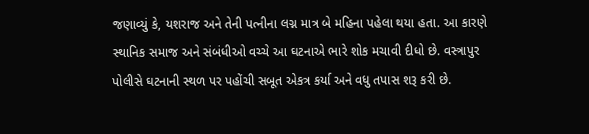જણાવ્યું કે, યશરાજ અને તેની પત્નીના લગ્ન માત્ર બે મહિના પહેલા થયા હતા. આ કારણે સ્થાનિક સમાજ અને સંબંધીઓ વચ્ચે આ ઘટનાએ ભારે શોક મચાવી દીધો છે. વસ્ત્રાપુર પોલીસે ઘટનાની સ્થળ પર પહોંચી સબૂત એકત્ર કર્યા અને વધુ તપાસ શરૂ કરી છે.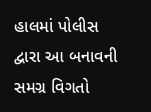હાલમાં પોલીસ દ્વારા આ બનાવની સમગ્ર વિગતો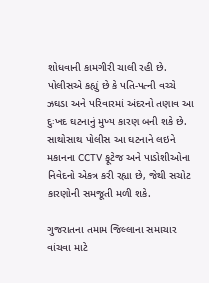શોધવાની કામગીરી ચાલી રહી છે. પોલીસએ કહ્યું છે કે પતિ-પત્ની વચ્ચે ઝઘડા અને પરિવારમાં અંદરનો તણાવ આ દુઃખદ ઘટનાનું મુખ્ય કારણ બની શકે છે. સાથોસાથ પોલીસ આ ઘટનાને લઇને મકાનના CCTV ફૂટેજ અને પાડોશીઓના નિવેદનો એકત્ર કરી રહ્યા છે, જેથી સચોટ કારણોની સમજૂતી મળી શકે.

ગુજરાતના તમામ જિલ્લાના સમાચાર વાંચવા માટે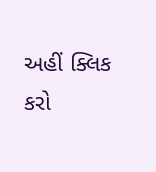અહીં ક્લિક કરો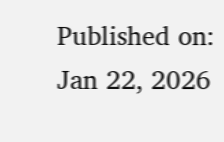Published on: Jan 22, 2026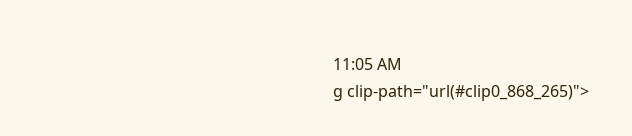11:05 AM
g clip-path="url(#clip0_868_265)">